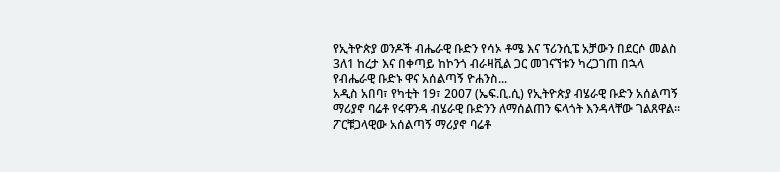የኢትዮጵያ ወንዶች ብሔራዊ ቡድን የሳኦ ቶሜ እና ፕሪንሲፔ አቻውን በደርሶ መልስ 3ለ1 ከረታ እና በቀጣይ ከኮንጎ ብራዛቪል ጋር መገናኘቱን ካረጋገጠ በኋላ የብሔራዊ ቡድኑ ዋና አሰልጣኝ ዮሐንስ...
አዲስ አበባ፣ የካቲት 19፣ 2007 (ኤፍ.ቢ.ሲ) የኢትዮጵያ ብሄራዊ ቡድን አሰልጣኝ ማሪያኖ ባሬቶ የሩዋንዳ ብሄራዊ ቡድንን ለማሰልጠን ፍላጎት እንዳላቸው ገልጸዋል። ፖርቹጋላዊው አሰልጣኝ ማሪያኖ ባሬቶ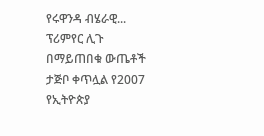የሩዋንዳ ብሄራዊ...
ፕሪምየር ሊጉ በማይጠበቁ ውጤቶች ታጅቦ ቀጥሏል የ2007 የኢትዮጵያ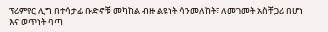ፕሪምየር ሊግ በተሳታፊ ቡድኖቹ መካከል ብዙ ልዩነት ሳንመለከት፣ ለመገመት አስቸጋሪ በሆነ እና ወጥነት ባጣ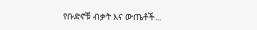የቡድኖቹ ብቃት እና ውጤቶች...